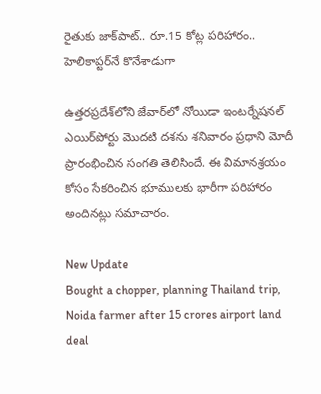రైతుకు జాక్‌పాట్.. రూ.15 కోట్ల పరిహారం.. హెలికాప్టర్‌నే కొనేశాడుగా

ఉత్తరప్రదేశ్‌లోని జేవార్‌లో నోయిడా ఇంటర్నేషనల్‌ ఎయిర్‌పోర్టు మొదటి దశను శనివారం ప్రధాని మోదీ ప్రారంభించిన సంగతి తెలిసిందే. ఈ విమానశ్రయం కోసం సేకరించిన భూములకు భారీగా పరిహారం అందినట్లు సమాచారం.

New Update
Bought a chopper, planning Thailand trip, Noida farmer after 15 crores airport land deal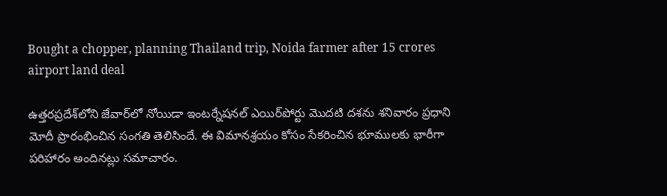Bought a chopper, planning Thailand trip, Noida farmer after 15 crores airport land deal

ఉత్తరప్రదేశ్‌లోని జేవార్‌లో నోయిడా ఇంటర్నేషనల్‌ ఎయిర్‌పోర్టు మొదటి దశను శనివారం ప్రధాని మోదీ ప్రారంభించిన సంగతి తెలిసిందే. ఈ విమానశ్రయం కోసం సేకరించిన భూములకు భారీగా పరిహారం అందినట్లు సమాచారం.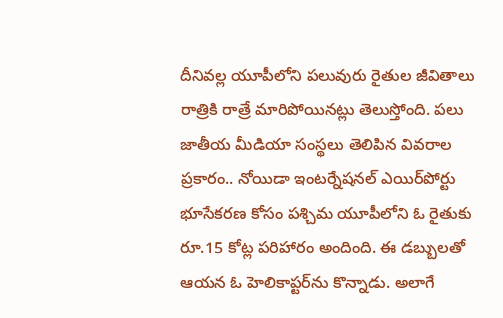దీనివల్ల యూపీలోని పలువురు రైతుల జీవితాలు రాత్రికి రాత్రే మారిపోయినట్లు తెలుస్తోంది. పలు జాతీయ మీడియా సంస్థలు తెలిపిన వివరాల ప్రకారం.. నోయిడా ఇంటర్నేషనల్ ఎయిర్‌పోర్టు భూసేకరణ కోసం పశ్చిమ యూపీలోని ఓ రైతుకు రూ.15 కోట్ల పరిహారం అందింది. ఈ డబ్బులతో ఆయన ఓ హెలికాప్టర్‌ను కొన్నాడు. అలాగే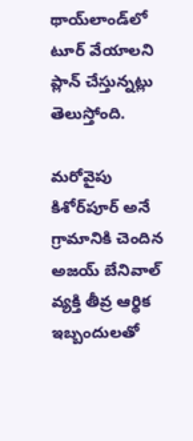థాయ్‌లాండ్‌లో టూర్‌ వేయాలని ప్లాన్ చేస్తున్నట్లు తెలుస్తోంది.

మరోవైపు కిశోర్‌పూర్‌ అనే గ్రామానికి చెందిన అజయ్ బేనివాల్ వ్యక్తి తీవ్ర ఆర్థిక ఇబ్బందులతో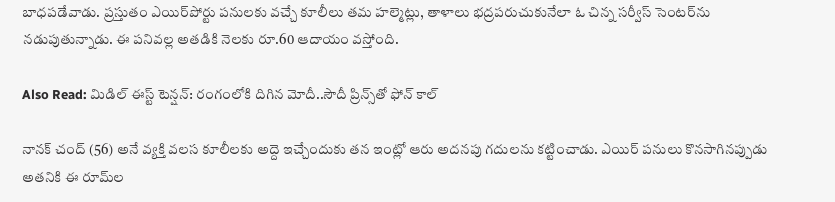బాధపడేవాడు. ప్రస్తుతం ఎయిర్‌పోర్టు పనులకు వచ్చే కూలీలు తమ హల్మెట్లు, తాళాలు భద్రపరుచుకునేలా ఓ చిన్న సర్వీస్ సెంటర్‌ను నడుపుతున్నాడు. ఈ పనివల్ల అతడికి నెలకు రూ.60 ఆదాయం వస్తోంది.

Also Read: మిడిల్ ఈస్ట్ టెన్షన్: రంగంలోకి దిగిన మోదీ..సౌదీ ప్రిన్స్‌తో ఫోన్ కాల్

నానక్‌ చంద్ (56) అనే వ్యక్తి వలస కూలీలకు అద్దె ఇచ్చేందుకు తన ఇంట్లో ఆరు అదనపు గదులను కట్టించాడు. ఎయిర్‌ పనులు కొనసాగినప్పుడు అతనికి ఈ రూమ్‌ల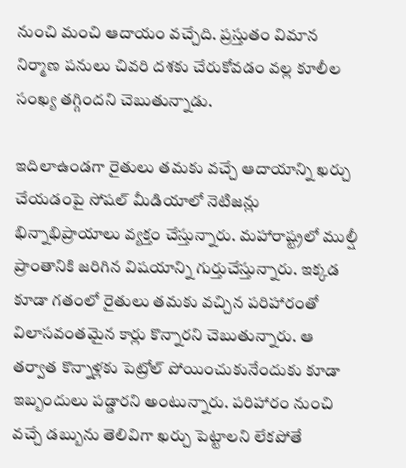నుంచి మంచి ఆదాయం వచ్చేది. ప్రస్తుతం విమాన నిర్మాణ పనులు చివరి దశకు చేరుకోవడం వల్ల కూలీల సంఖ్య తగ్గిందని చెబుతున్నాడు.

ఇదిలాఉండగా రైతులు తమకు వచ్చే ఆదాయాన్ని ఖర్చు చేయడంపై సోషల్ మీడియాలో నెటిజన్లు భిన్నాభిప్రాయాలు వ్యక్తం చేస్తున్నారు. మహారాష్ట్రలో ముల్షీ ప్రాంతానికి జరిగిన విషయాన్ని గుర్తుచేస్తున్నారు. ఇక్కడ కూడా గతంలో రైతులు తమకు వచ్చిన పరిహారంతో విలాసవంతమైన కార్లు కొన్నారని చెబుతున్నారు. ఆ తర్వాత కొన్నాళ్లకు పెట్రోల్ పోయించుకునేందుకు కూడా ఇబ్బందులు పడ్డారని అంటున్నారు. పరిహారం నుంచి వచ్చే డబ్బును తెలివిగా ఖర్చు పెట్టాలని లేకపోతే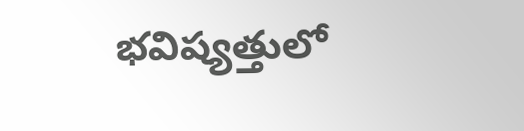భవిష్యత్తులో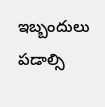ఇబ్బందులు పడాల్సి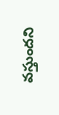వస్తుందని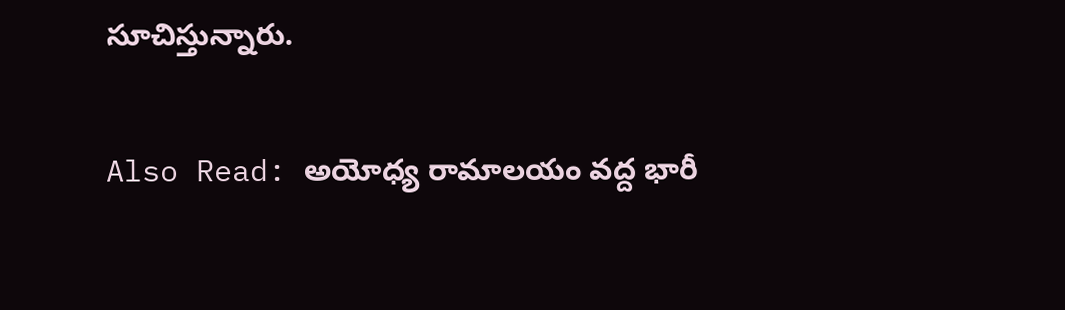సూచిస్తున్నారు.

Also Read: అయోధ్య రామాలయం వద్ద భారీ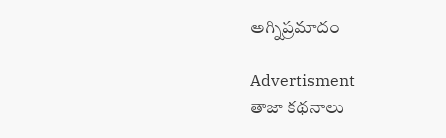అగ్నిప్రమాదం

Advertisment
తాజా కథనాలు